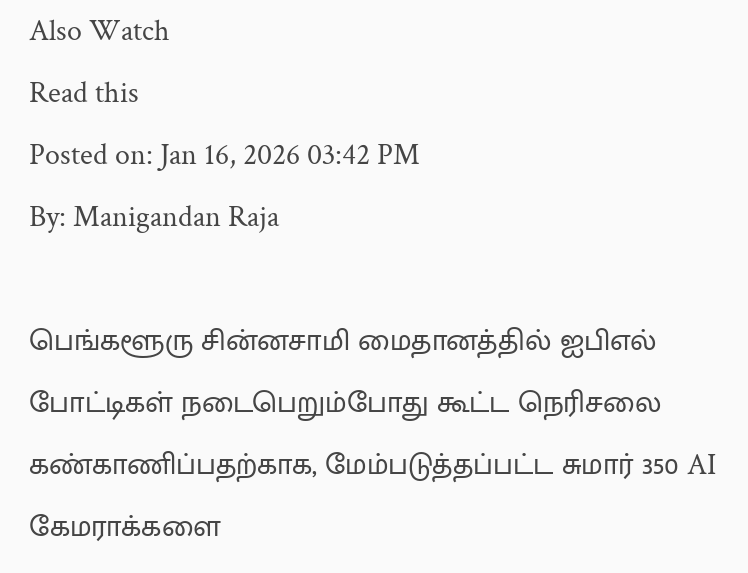Also Watch
Read this
Posted on: Jan 16, 2026 03:42 PM
By: Manigandan Raja

பெங்களூரு சின்னசாமி மைதானத்தில் ஐபிஎல் போட்டிகள் நடைபெறும்போது கூட்ட நெரிசலை கண்காணிப்பதற்காக, மேம்படுத்தப்பட்ட சுமார் 350 AI கேமராக்களை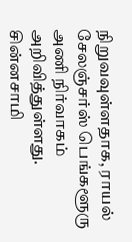நிறுவவுள்ளதாக, ராயல் சேலஞ்சர்ஸ் பெங்களூரு அணி நிர்வாகம் அறிவித்துள்ளது.
சின்னசாமி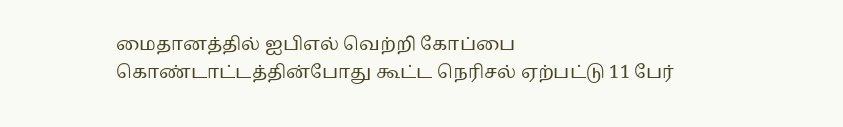மைதானத்தில் ஐபிஎல் வெற்றி கோப்பை கொண்டாட்டத்தின்போது கூட்ட நெரிசல் ஏற்பட்டு 11 பேர்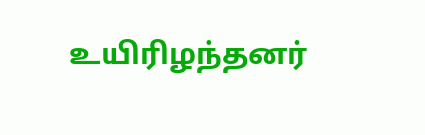உயிரிழந்தனர்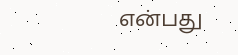என்பது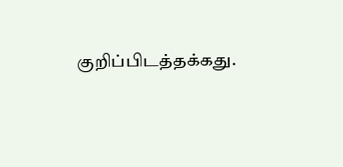குறிப்பிடத்தக்கது.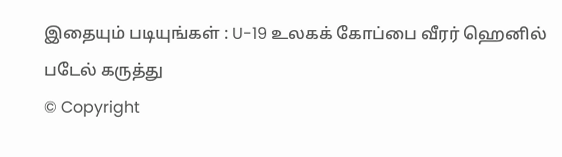இதையும் படியுங்கள் : U-19 உலகக் கோப்பை வீரர் ஹெனில் படேல் கருத்து
© Copyright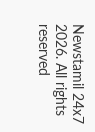Newstamil 24x7 2026. All rights reserved